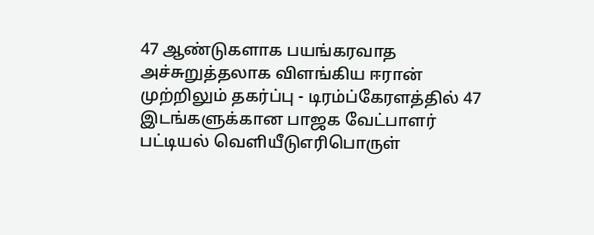47 ஆண்டுகளாக பயங்கரவாத அச்சுறுத்தலாக விளங்கிய ஈரான் முற்றிலும் தகர்ப்பு - டிரம்ப்கேரளத்தில் 47 இடங்களுக்கான பாஜக வேட்பாளர் பட்டியல் வெளியீடுஎரிபொருள்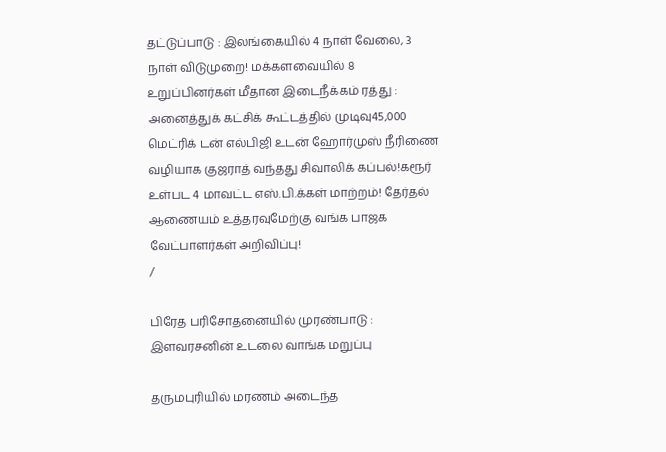தட்டுப்பாடு : இலங்கையில் 4 நாள் வேலை, 3 நாள் விடுமுறை! மக்களவையில் 8 உறுப்பினர்கள் மீதான இடைநீக்கம் ரத்து : அனைத்துக் கட்சிக் கூட்டத்தில் முடிவு45,000 மெட்ரிக் டன் எல்பிஜி உடன் ஹோர்முஸ் நீரிணை வழியாக குஜராத் வந்தது சிவாலிக் கப்பல்!கரூர் உள்பட 4 மாவட்ட எஸ்.பி.க்கள் மாற்றம்! தேர்தல் ஆணையம் உத்தரவுமேற்கு வங்க பாஜக வேட்பாளர்கள் அறிவிப்பு!
/

பிரேத பரிசோதனையில் முரண்பாடு : இளவரசனின் உடலை வாங்க மறுப்பு

தருமபுரியில் மரணம் அடைந்த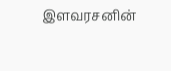இளவரசனின்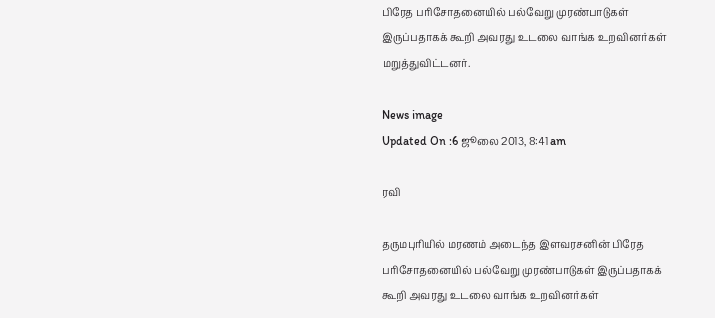பிரேத பரிசோதனையில் பல்வேறு முரண்பாடுகள் இருப்பதாகக் கூறி அவரது உடலை வாங்க உறவினர்கள் மறுத்துவிட்டனர்.

News image
Updated On :6 ஜூலை 2013, 8:41 am

ரவி

தருமபுரியில் மரணம் அடைந்த இளவரசனின் பிரேத பரிசோதனையில் பல்வேறு முரண்பாடுகள் இருப்பதாகக் கூறி அவரது உடலை வாங்க உறவினர்கள்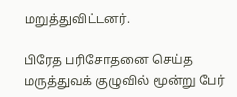மறுத்துவிட்டனர்.

பிரேத பரிசோதனை செய்த மருத்துவக் குழுவில் மூன்று பேர்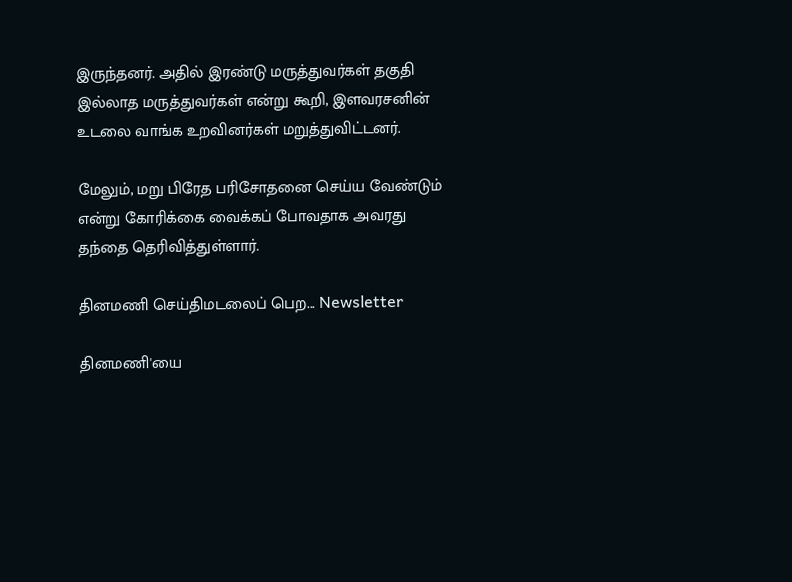இருந்தனர். அதில் இரண்டு மருத்துவர்கள் தகுதி இல்லாத மருத்துவர்கள் என்று கூறி, இளவரசனின் உடலை வாங்க உறவினர்கள் மறுத்துவிட்டனர்.

மேலும், மறு பிரேத பரிசோதனை செய்ய வேண்டும் என்று கோரிக்கை வைக்கப் போவதாக அவரது தந்தை தெரிவித்துள்ளார்.

தினமணி செய்திமடலைப் பெற... Newsletter

தினமணி'யை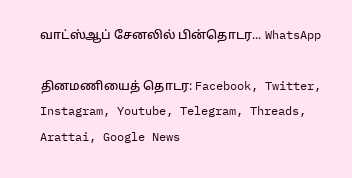வாட்ஸ்ஆப் சேனலில் பின்தொடர... WhatsApp

தினமணியைத் தொடர: Facebook, Twitter, Instagram, Youtube, Telegram, Threads, Arattai, Google News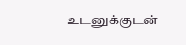உடனுக்குடன்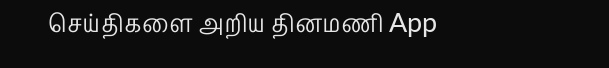செய்திகளை அறிய தினமணி App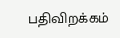பதிவிறக்கம்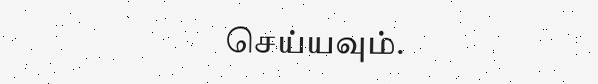செய்யவும்.